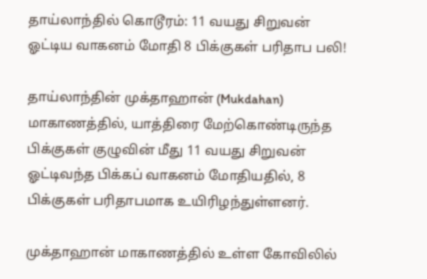தாய்லாந்தில் கொடூரம்: 11 வயது சிறுவன் ஓட்டிய வாகனம் மோதி 8 பிக்குகள் பரிதாப பலி!

தாய்லாந்தின் முக்தாஹான் (Mukdahan) மாகாணத்தில், யாத்திரை மேற்கொண்டிருந்த பிக்குகள் குழுவின் மீது 11 வயது சிறுவன் ஓட்டிவந்த பிக்கப் வாகனம் மோதியதில், 8 பிக்குகள் பரிதாபமாக உயிரிழந்துள்ளனர்.

முக்தாஹான் மாகாணத்தில் உள்ள கோவிலில்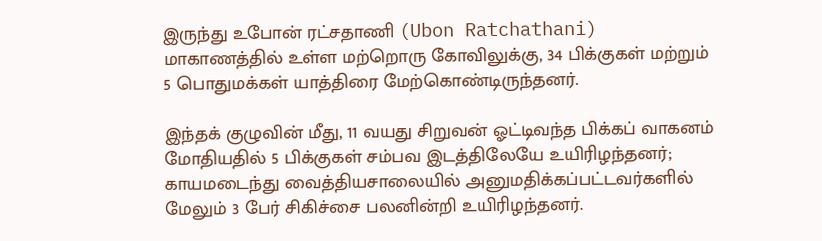இருந்து உபோன் ரட்சதாணி (Ubon Ratchathani) மாகாணத்தில் உள்ள மற்றொரு கோவிலுக்கு, 34 பிக்குகள் மற்றும் 5 பொதுமக்கள் யாத்திரை மேற்கொண்டிருந்தனர்.

இந்தக் குழுவின் மீது, 11 வயது சிறுவன் ஓட்டிவந்த பிக்கப் வாகனம் மோதியதில் 5 பிக்குகள் சம்பவ இடத்திலேயே உயிரிழந்தனர்; காயமடைந்து வைத்தியசாலையில் அனுமதிக்கப்பட்டவர்களில் மேலும் 3 பேர் சிகிச்சை பலனின்றி உயிரிழந்தனர்.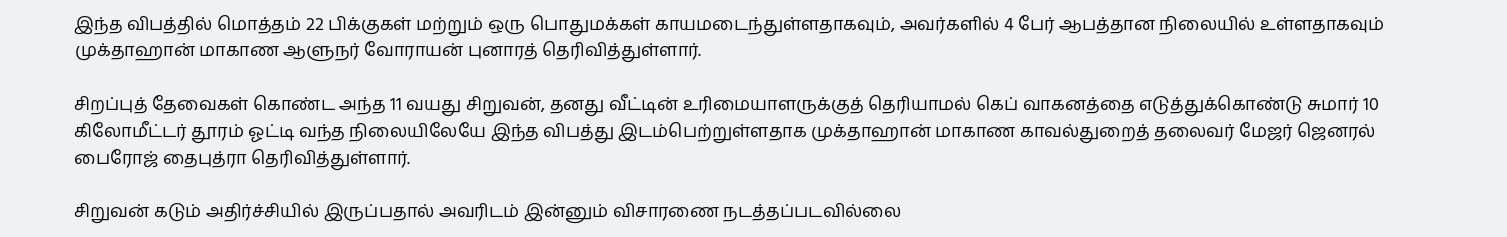இந்த விபத்தில் மொத்தம் 22 பிக்குகள் மற்றும் ஒரு பொதுமக்கள் காயமடைந்துள்ளதாகவும், அவர்களில் 4 பேர் ஆபத்தான நிலையில் உள்ளதாகவும் முக்தாஹான் மாகாண ஆளுநர் வோராயன் புனாரத் தெரிவித்துள்ளார்.

சிறப்புத் தேவைகள் கொண்ட அந்த 11 வயது சிறுவன், தனது வீட்டின் உரிமையாளருக்குத் தெரியாமல் கெப் வாகனத்தை எடுத்துக்கொண்டு சுமார் 10 கிலோமீட்டர் தூரம் ஓட்டி வந்த நிலையிலேயே இந்த விபத்து இடம்பெற்றுள்ளதாக முக்தாஹான் மாகாண காவல்துறைத் தலைவர் மேஜர் ஜெனரல் பைரோஜ் தைபுத்ரா தெரிவித்துள்ளார்.

சிறுவன் கடும் அதிர்ச்சியில் இருப்பதால் அவரிடம் இன்னும் விசாரணை நடத்தப்படவில்லை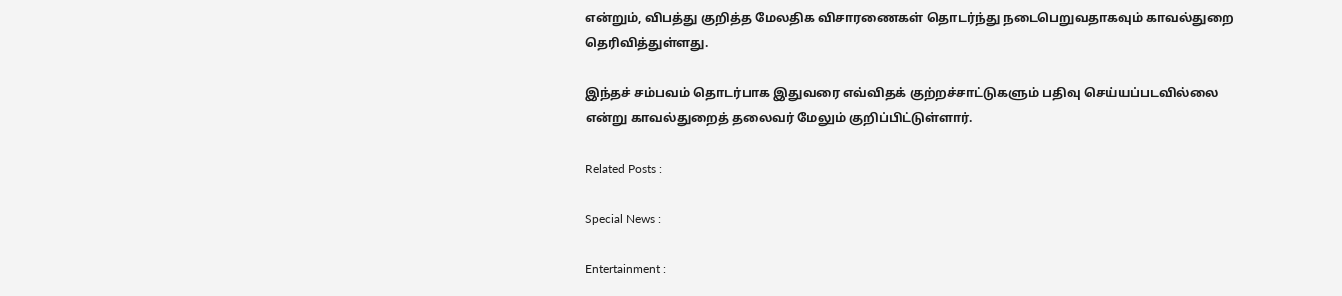என்றும், விபத்து குறித்த மேலதிக விசாரணைகள் தொடர்ந்து நடைபெறுவதாகவும் காவல்துறை தெரிவித்துள்ளது.

இந்தச் சம்பவம் தொடர்பாக இதுவரை எவ்விதக் குற்றச்சாட்டுகளும் பதிவு செய்யப்படவில்லை என்று காவல்துறைத் தலைவர் மேலும் குறிப்பிட்டுள்ளார்.

Related Posts :

Special News :

Entertainment :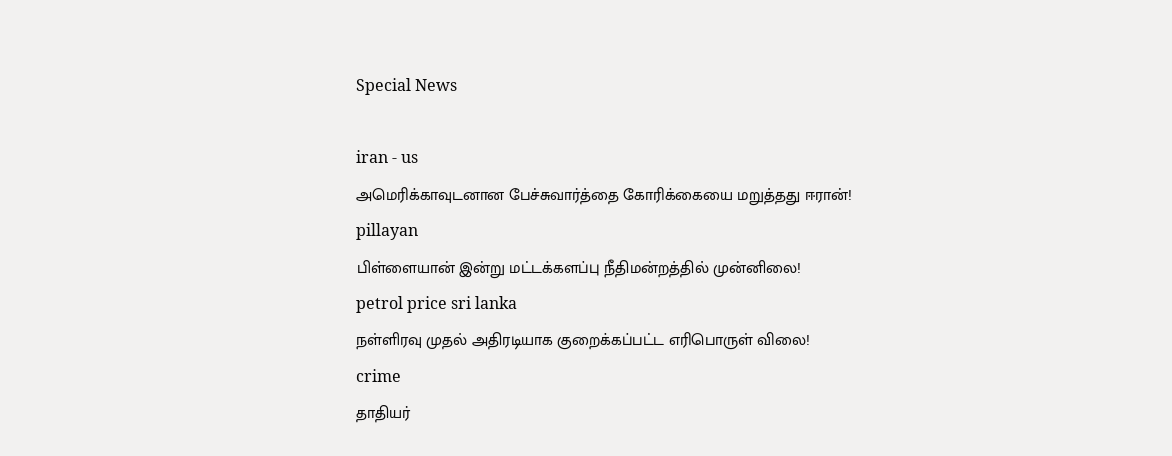Special News

iran - us
அமெரிக்காவுடனான பேச்சுவார்த்தை கோரிக்கையை மறுத்தது ஈரான்!
pillayan
பிள்ளையான் இன்று மட்டக்களப்பு நீதிமன்றத்தில் முன்னிலை!
petrol price sri lanka
நள்ளிரவு முதல் அதிரடியாக குறைக்கப்பட்ட எரிபொருள் விலை!
crime
தாதியர்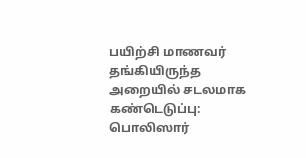பயிற்சி மாணவர் தங்கியிருந்த அறையில் சடலமாக கண்டெடுப்பு: பொலிஸார்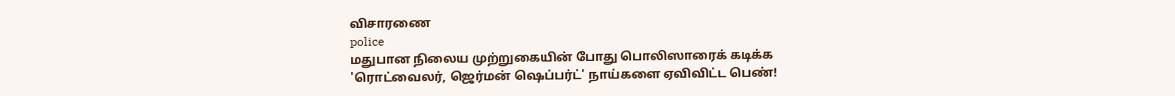விசாரணை
police
மதுபான நிலைய முற்றுகையின் போது பொலிஸாரைக் கடிக்க 'ரொட்வைலர், ஜெர்மன் ஷெப்பர்ட்' நாய்களை ஏவிவிட்ட பெண்!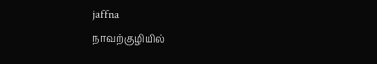jaffna
நாவற்குழியில்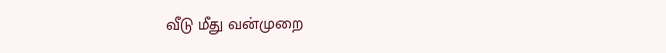வீடு மீது வன்முறை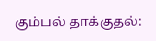கும்பல் தாக்குதல்: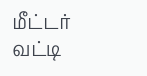மீட்டர் வட்டி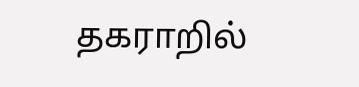தகராறில்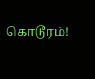கொடூரம்!